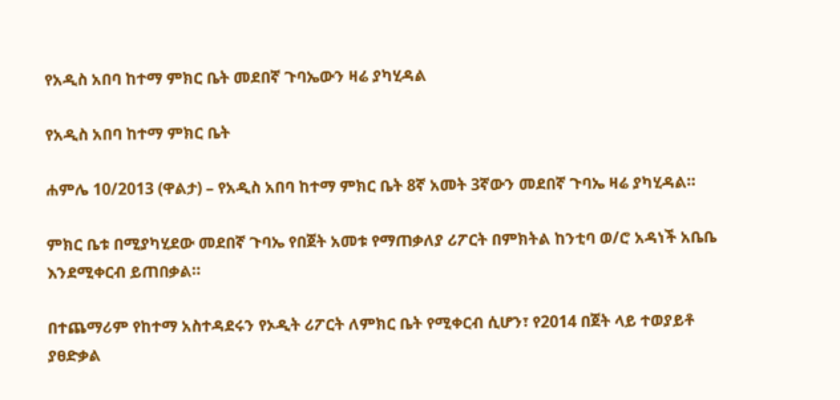የአዲስ አበባ ከተማ ምክር ቤት መደበኛ ጉባኤውን ዛሬ ያካሂዳል

የአዲስ አበባ ከተማ ምክር ቤት

ሐምሌ 10/2013 (ዋልታ) – የአዲስ አበባ ከተማ ምክር ቤት 8ኛ አመት 3ኛውን መደበኛ ጉባኤ ዛሬ ያካሂዳል።

ምክር ቤቱ በሚያካሂደው መደበኛ ጉባኤ የበጀት አመቱ የማጠቃለያ ሪፖርት በምክትል ከንቲባ ወ/ሮ አዳነች አቤቤ እንደሚቀርብ ይጠበቃል።

በተጨማሪም የከተማ አስተዳደሩን የኦዲት ሪፖርት ለምክር ቤት የሚቀርብ ሲሆን፣ የ2014 በጀት ላይ ተወያይቶ ያፀድቃል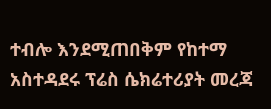ተብሎ እንደሚጠበቅም የከተማ አስተዳደሩ ፕሬስ ሴክሬተሪያት መረጃ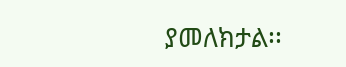ያመለክታል፡፡